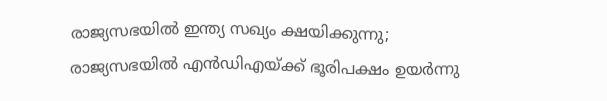രാജ്യസഭയിൽ ഇന്ത്യ സഖ്യം ക്ഷയിക്കുന്നു; രാജ്യസഭയിൽ എൻഡിഎയ്ക്ക് ഭൂരിപക്ഷം ഉയർന്നു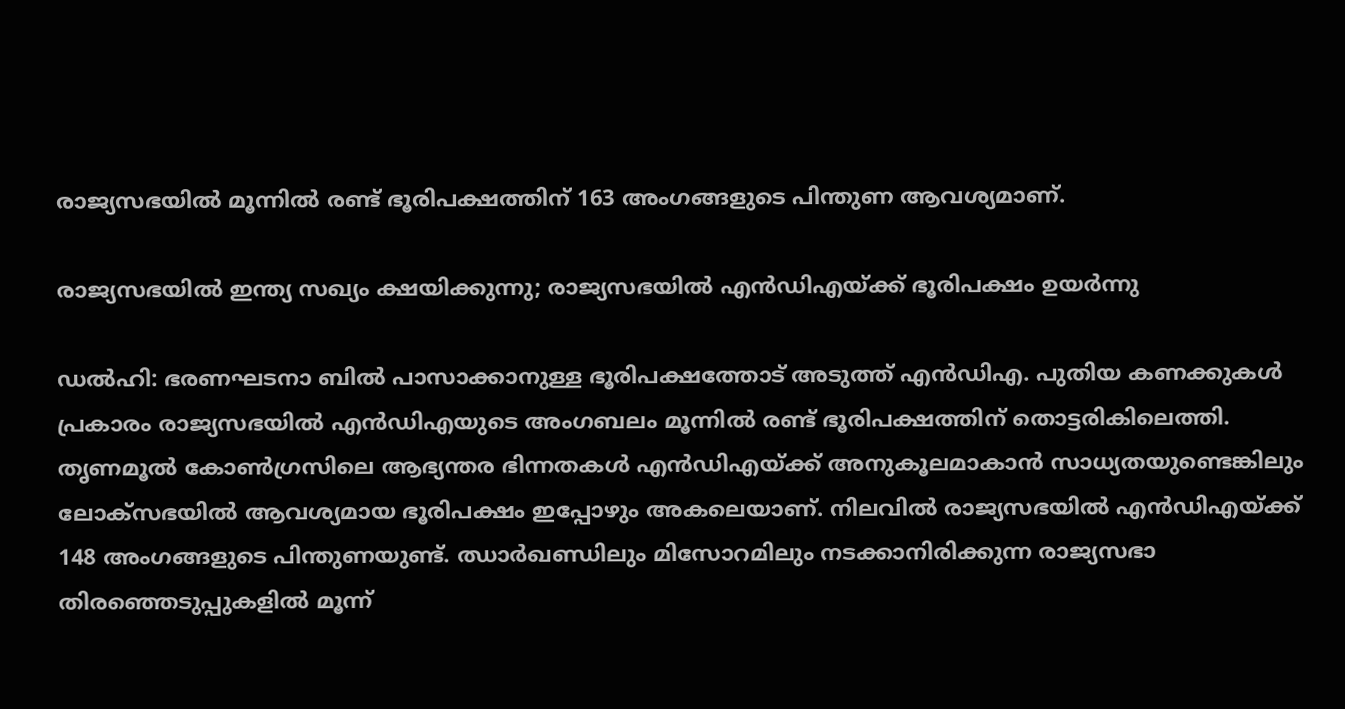രാജ്യസഭയിൽ മൂന്നിൽ രണ്ട് ഭൂരിപക്ഷത്തിന് 163 അംഗങ്ങളുടെ പിന്തുണ ആവശ്യമാണ്.

രാജ്യസഭയിൽ ഇന്ത്യ സഖ്യം ക്ഷയിക്കുന്നു; രാജ്യസഭയിൽ എൻഡിഎയ്ക്ക് ഭൂരിപക്ഷം ഉയർന്നു

ഡൽഹി: ഭരണഘടനാ ബിൽ പാസാക്കാനുള്ള ഭൂരിപക്ഷത്തോട് അടുത്ത് എൻഡിഎ. പുതിയ കണക്കുകൾ പ്രകാരം രാജ്യസഭയിൽ എൻഡിഎയുടെ അംഗബലം മൂന്നിൽ രണ്ട് ഭൂരിപക്ഷത്തിന് തൊട്ടരികിലെത്തി. തൃണമൂൽ കോൺഗ്രസിലെ ആഭ്യന്തര ഭിന്നതകൾ എൻഡിഎയ്ക്ക് അനുകൂലമാകാൻ സാധ്യതയുണ്ടെങ്കിലും ലോക്‌സഭയിൽ ആവശ്യമായ ഭൂരിപക്ഷം ഇപ്പോഴും അകലെയാണ്. നിലവിൽ രാജ്യസഭയിൽ എൻഡിഎയ്ക്ക് 148 അംഗങ്ങളുടെ പിന്തുണയുണ്ട്. ഝാർഖണ്ഡിലും മിസോറമിലും നടക്കാനിരിക്കുന്ന രാജ്യസഭാ തിരഞ്ഞെടുപ്പുകളിൽ മൂന്ന്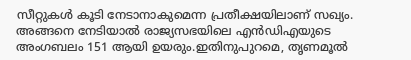സീറ്റുകൾ കൂടി നേടാനാകുമെന്ന പ്രതീക്ഷയിലാണ് സഖ്യം. അങ്ങനെ നേടിയാൽ രാജ്യസഭയിലെ എൻഡിഎയുടെ അംഗബലം 151 ആയി ഉയരും.ഇതിനുപുറമെ, തൃണമൂൽ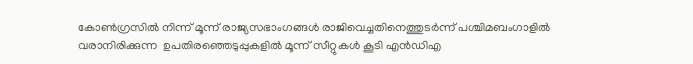കോൺഗ്രസിൽ നിന്ന് മൂന്ന് രാജ്യസഭാംഗങ്ങൾ രാജിവെച്ചതിനെത്തുടർന്ന് പശ്ചിമബംഗാളിൽ വരാനിരിക്കുന്ന  ഉപതിരഞ്ഞെടുപ്പുകളിൽ മൂന്ന് സീറ്റുകൾ കൂടി എൻഡിഎ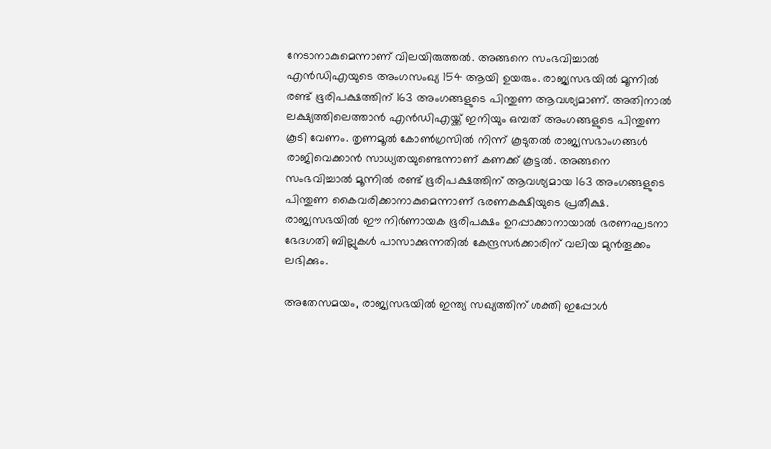നേടാനാകുമെന്നാണ് വിലയിരുത്തൽ. അങ്ങനെ സംഭവിച്ചാൽ എൻഡിഎയുടെ അംഗസംഖ്യ 154 ആയി ഉയരും. രാജ്യസഭയിൽ മൂന്നിൽ രണ്ട് ഭൂരിപക്ഷത്തിന് 163 അംഗങ്ങളുടെ പിന്തുണ ആവശ്യമാണ്. അതിനാൽ ലക്ഷ്യത്തിലെത്താൻ എൻഡിഎയ്ക്ക് ഇനിയും ഒമ്പത് അംഗങ്ങളുടെ പിന്തുണ കൂടി വേണം. തൃണമൂൽ കോൺഗ്രസിൽ നിന്ന് കൂടുതൽ രാജ്യസഭാംഗങ്ങൾ രാജിവെക്കാൻ സാധ്യതയുണ്ടെന്നാണ് കണക്ക് കൂട്ടൽ. അങ്ങനെ സംഭവിച്ചാൽ മൂന്നിൽ രണ്ട് ഭൂരിപക്ഷത്തിന് ആവശ്യമായ 163 അംഗങ്ങളുടെ പിന്തുണ കൈവരിക്കാനാകുമെന്നാണ് ഭരണകക്ഷിയുടെ പ്രതീക്ഷ. രാജ്യസഭയിൽ ഈ നിർണായക ഭൂരിപക്ഷം ഉറപ്പാക്കാനായാൽ ഭരണഘടനാ ഭേദഗതി ബില്ലുകൾ പാസാക്കുന്നതിൽ കേന്ദ്രസർക്കാരിന് വലിയ മുൻതൂക്കം ലഭിക്കും.

അതേസമയം, രാജ്യസഭയിൽ ഇന്ത്യ സഖ്യത്തിന് ശക്തി ഇപ്പോൾ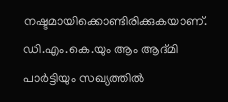നഷ്ടമായിക്കൊണ്ടിരിക്കുകയാണ്. ഡി.എം.കെ.യും ആം ആദ്മി പാർട്ടിയും സഖ്യത്തിൽ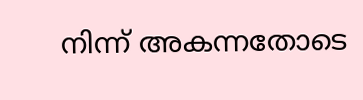നിന്ന് അകന്നതോടെ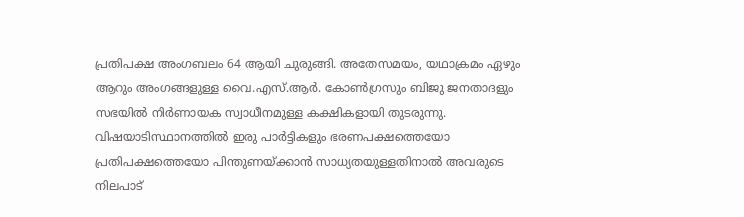പ്രതിപക്ഷ അംഗബലം 64 ആയി ചുരുങ്ങി. അതേസമയം, യഥാക്രമം ഏഴും ആറും അംഗങ്ങളുള്ള വൈ.എസ്.ആർ. കോൺഗ്രസും ബിജു ജനതാദളും സഭയിൽ നിർണായക സ്വാധീനമുള്ള കക്ഷികളായി തുടരുന്നു. വിഷയാടിസ്ഥാനത്തിൽ ഇരു പാർട്ടികളും ഭരണപക്ഷത്തെയോ പ്രതിപക്ഷത്തെയോ പിന്തുണയ്ക്കാൻ സാധ്യതയുള്ളതിനാൽ അവരുടെ നിലപാട്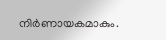നിർണായകമാകും.